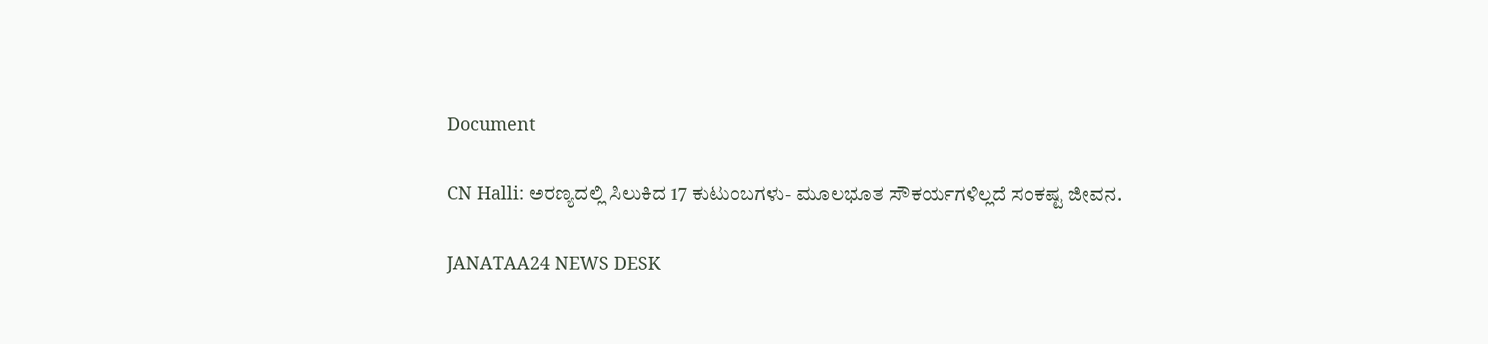Document

CN Halli: ಅರಣ್ಯದಲ್ಲಿ ಸಿಲುಕಿದ 17 ಕುಟುಂಬಗಳು- ಮೂಲಭೂತ ಸೌಕರ್ಯಗಳಿಲ್ಲದೆ ಸಂಕಷ್ಟ ಜೀವನ.

JANATAA24 NEWS DESK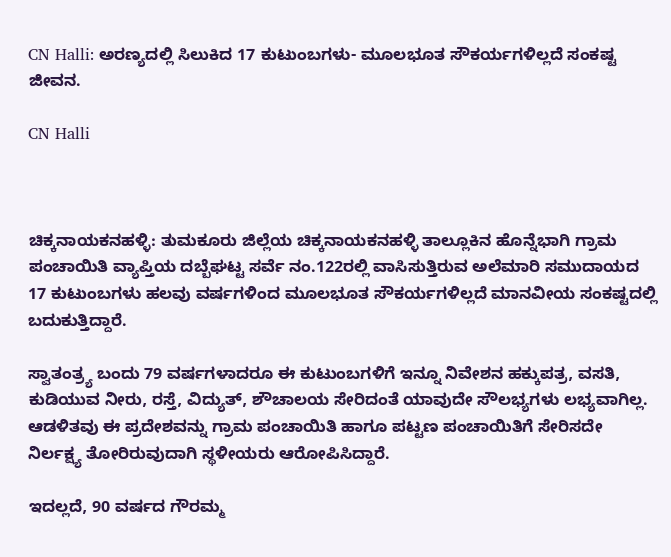CN Halli: ಅರಣ್ಯದಲ್ಲಿ ಸಿಲುಕಿದ 17 ಕುಟುಂಬಗಳು- ಮೂಲಭೂತ ಸೌಕರ್ಯಗಳಿಲ್ಲದೆ ಸಂಕಷ್ಟ ಜೀವನ.

CN Halli



ಚಿಕ್ಕನಾಯಕನಹಳ್ಳಿ: ತುಮಕೂರು ಜಿಲ್ಲೆಯ ಚಿಕ್ಕನಾಯಕನಹಳ್ಳಿ ತಾಲ್ಲೂಕಿನ ಹೊನ್ನೆಭಾಗಿ ಗ್ರಾಮ ಪಂಚಾಯಿತಿ ವ್ಯಾಪ್ತಿಯ ದಬ್ಬೆಘಟ್ಟ ಸರ್ವೆ ನಂ.122ರಲ್ಲಿ ವಾಸಿಸುತ್ತಿರುವ ಅಲೆಮಾರಿ ಸಮುದಾಯದ 17 ಕುಟುಂಬಗಳು ಹಲವು ವರ್ಷಗಳಿಂದ ಮೂಲಭೂತ ಸೌಕರ್ಯಗಳಿಲ್ಲದೆ ಮಾನವೀಯ ಸಂಕಷ್ಟದಲ್ಲಿ ಬದುಕುತ್ತಿದ್ದಾರೆ.

ಸ್ವಾತಂತ್ರ್ಯ ಬಂದು 79 ವರ್ಷಗಳಾದರೂ ಈ ಕುಟುಂಬಗಳಿಗೆ ಇನ್ನೂ ನಿವೇಶನ ಹಕ್ಕುಪತ್ರ, ವಸತಿ, ಕುಡಿಯುವ ನೀರು, ರಸ್ತೆ, ವಿದ್ಯುತ್, ಶೌಚಾಲಯ ಸೇರಿದಂತೆ ಯಾವುದೇ ಸೌಲಭ್ಯಗಳು ಲಭ್ಯವಾಗಿಲ್ಲ. ಆಡಳಿತವು ಈ ಪ್ರದೇಶವನ್ನು ಗ್ರಾಮ ಪಂಚಾಯಿತಿ ಹಾಗೂ ಪಟ್ಟಣ ಪಂಚಾಯಿತಿಗೆ ಸೇರಿಸದೇ ನಿರ್ಲಕ್ಷ್ಯ ತೋರಿರುವುದಾಗಿ ಸ್ಥಳೀಯರು ಆರೋಪಿಸಿದ್ದಾರೆ.

ಇದಲ್ಲದೆ, 90 ವರ್ಷದ ಗೌರಮ್ಮ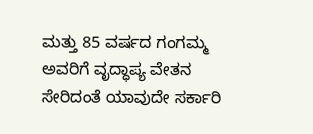ಮತ್ತು 85 ವರ್ಷದ ಗಂಗಮ್ಮ ಅವರಿಗೆ ವೃದ್ಧಾಪ್ಯ ವೇತನ ಸೇರಿದಂತೆ ಯಾವುದೇ ಸರ್ಕಾರಿ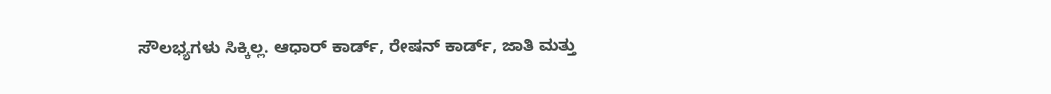ಸೌಲಭ್ಯಗಳು ಸಿಕ್ಕಿಲ್ಲ. ಆಧಾರ್ ಕಾರ್ಡ್, ರೇಷನ್ ಕಾರ್ಡ್, ಜಾತಿ ಮತ್ತು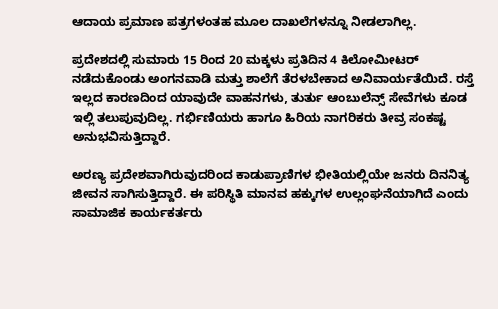ಆದಾಯ ಪ್ರಮಾಣ ಪತ್ರಗಳಂತಹ ಮೂಲ ದಾಖಲೆಗಳನ್ನೂ ನೀಡಲಾಗಿಲ್ಲ.

ಪ್ರದೇಶದಲ್ಲಿ ಸುಮಾರು 15 ರಿಂದ 20 ಮಕ್ಕಳು ಪ್ರತಿದಿನ 4 ಕಿಲೋಮೀಟರ್ ನಡೆದುಕೊಂಡು ಅಂಗನವಾಡಿ ಮತ್ತು ಶಾಲೆಗೆ ತೆರಳಬೇಕಾದ ಅನಿವಾರ್ಯತೆಯಿದೆ. ರಸ್ತೆ ಇಲ್ಲದ ಕಾರಣದಿಂದ ಯಾವುದೇ ವಾಹನಗಳು, ತುರ್ತು ಆಂಬುಲೆನ್ಸ್ ಸೇವೆಗಳು ಕೂಡ ಇಲ್ಲಿ ತಲುಪುವುದಿಲ್ಲ. ಗರ್ಭಿಣಿಯರು ಹಾಗೂ ಹಿರಿಯ ನಾಗರಿಕರು ತೀವ್ರ ಸಂಕಷ್ಟ ಅನುಭವಿಸುತ್ತಿದ್ದಾರೆ.

ಅರಣ್ಯ ಪ್ರದೇಶವಾಗಿರುವುದರಿಂದ ಕಾಡುಪ್ರಾಣಿಗಳ ಭೀತಿಯಲ್ಲಿಯೇ ಜನರು ದಿನನಿತ್ಯ ಜೀವನ ಸಾಗಿಸುತ್ತಿದ್ದಾರೆ. ಈ ಪರಿಸ್ಥಿತಿ ಮಾನವ ಹಕ್ಕುಗಳ ಉಲ್ಲಂಘನೆಯಾಗಿದೆ ಎಂದು ಸಾಮಾಜಿಕ ಕಾರ್ಯಕರ್ತರು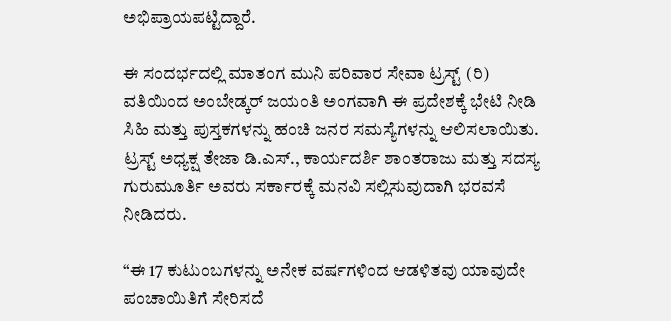ಅಭಿಪ್ರಾಯಪಟ್ಟಿದ್ದಾರೆ.

ಈ ಸಂದರ್ಭದಲ್ಲಿ ಮಾತಂಗ ಮುನಿ ಪರಿವಾರ ಸೇವಾ ಟ್ರಸ್ಟ್ (ರಿ) ವತಿಯಿಂದ ಅಂಬೇಡ್ಕರ್ ಜಯಂತಿ ಅಂಗವಾಗಿ ಈ ಪ್ರದೇಶಕ್ಕೆ ಭೇಟಿ ನೀಡಿ ಸಿಹಿ ಮತ್ತು ಪುಸ್ತಕಗಳನ್ನು ಹಂಚಿ ಜನರ ಸಮಸ್ಯೆಗಳನ್ನು ಆಲಿಸಲಾಯಿತು. ಟ್ರಸ್ಟ್ ಅಧ್ಯಕ್ಷ ತೇಜಾ ಡಿ.ಎಸ್., ಕಾರ್ಯದರ್ಶಿ ಶಾಂತರಾಜು ಮತ್ತು ಸದಸ್ಯ ಗುರುಮೂರ್ತಿ ಅವರು ಸರ್ಕಾರಕ್ಕೆ ಮನವಿ ಸಲ್ಲಿಸುವುದಾಗಿ ಭರವಸೆ ನೀಡಿದರು.

“ಈ 17 ಕುಟುಂಬಗಳನ್ನು ಅನೇಕ ವರ್ಷಗಳಿಂದ ಆಡಳಿತವು ಯಾವುದೇ ಪಂಚಾಯಿತಿಗೆ ಸೇರಿಸದೆ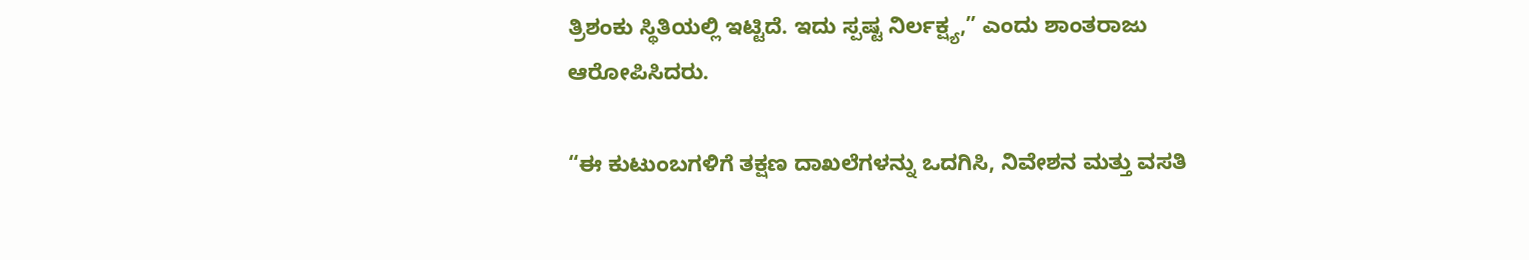ತ್ರಿಶಂಕು ಸ್ಥಿತಿಯಲ್ಲಿ ಇಟ್ಟಿದೆ. ಇದು ಸ್ಪಷ್ಟ ನಿರ್ಲಕ್ಷ್ಯ,” ಎಂದು ಶಾಂತರಾಜು ಆರೋಪಿಸಿದರು.

“ಈ ಕುಟುಂಬಗಳಿಗೆ ತಕ್ಷಣ ದಾಖಲೆಗಳನ್ನು ಒದಗಿಸಿ, ನಿವೇಶನ ಮತ್ತು ವಸತಿ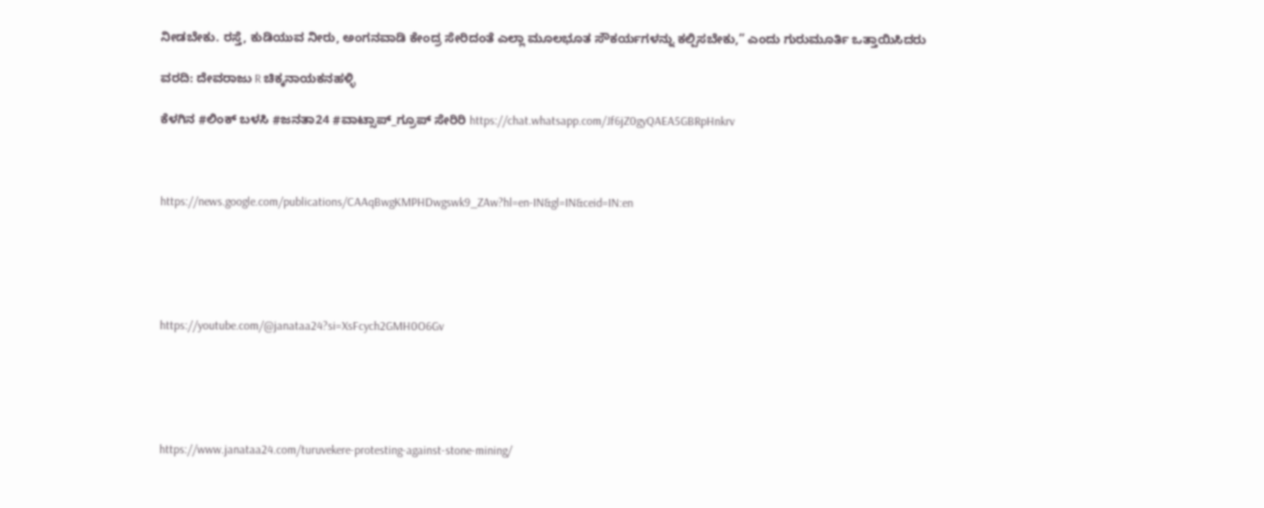ನೀಡಬೇಕು. ರಸ್ತೆ, ಕುಡಿಯುವ ನೀರು, ಅಂಗನವಾಡಿ ಕೇಂದ್ರ ಸೇರಿದಂತೆ ಎಲ್ಲಾ ಮೂಲಭೂತ ಸೌಕರ್ಯಗಳನ್ನು ಕಲ್ಪಿಸಬೇಕು,” ಎಂದು ಗುರುಮೂರ್ತಿ ಒತ್ತಾಯಿಸಿದರು

ವರದಿ: ದೇವರಾಜು R ಚಿಕ್ಕನಾಯಕನಹಳ್ಳಿ

ಕೆಳಗಿನ #ಲಿಂಕ್ ಬಳಸಿ #ಜನತಾ24 #ವಾಟ್ಸಾಪ್_ಗ್ರೂಪ್ ಸೇರಿರಿ https://chat.whatsapp.com/Jf6jZ0gyQAEA5GBRpHnkrv



https://news.google.com/publications/CAAqBwgKMPHDwgswk9_ZAw?hl=en-IN&gl=IN&ceid=IN:en





https://youtube.com/@janataa24?si=XsFcych2GMH0O6Gv





https://www.janataa24.com/turuvekere-protesting-against-stone-mining/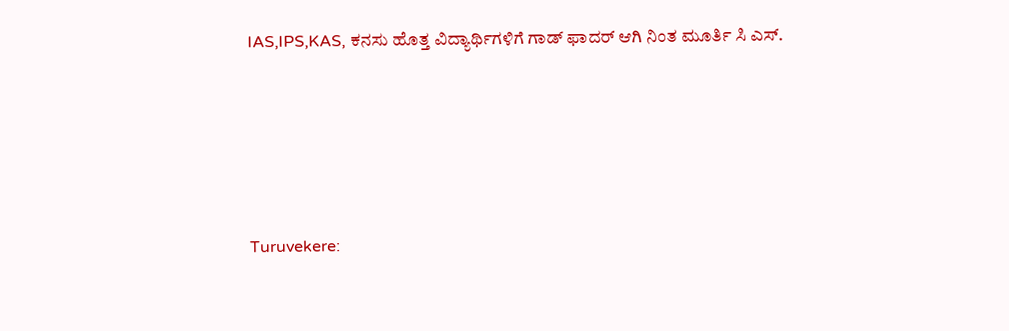IAS,IPS,KAS, ಕನಸು ಹೊತ್ತ ವಿದ್ಯಾರ್ಥಿಗಳಿಗೆ ಗಾಡ್ ಫಾದರ್ ಆಗಿ ನಿಂತ ಮೂರ್ತಿ ಸಿ ಎಸ್.





Turuvekere: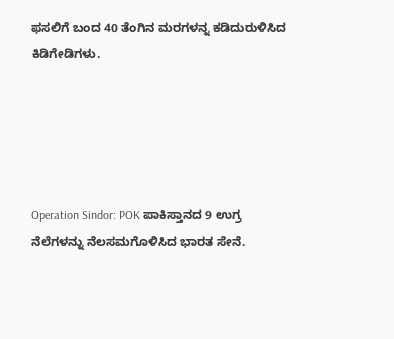ಫಸಲಿಗೆ ಬಂದ 40 ತೆಂಗಿನ ಮರಗಳನ್ನ ಕಡಿದುರುಳಿಸಿದ ಕಿಡಿಗೇಡಿಗಳು.





Operation Sindor: POK ಪಾಕಿಸ್ತಾನದ 9 ಉಗ್ರ ನೆಲೆಗಳನ್ನು ನೆಲಸಮಗೊಳಿಸಿದ ಭಾರತ ಸೇನೆ.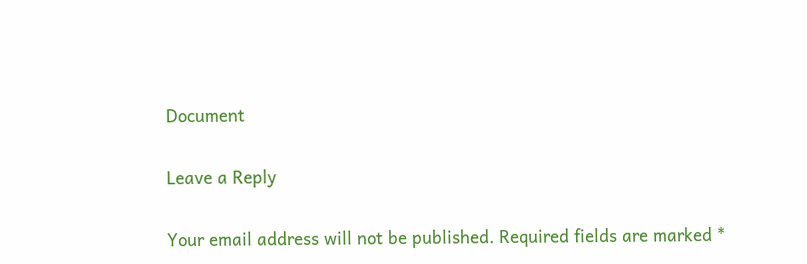Document

Leave a Reply

Your email address will not be published. Required fields are marked *